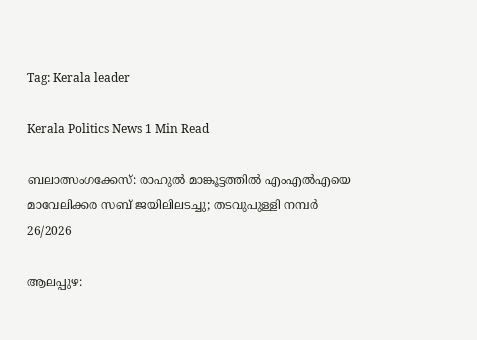Tag: Kerala leader

Kerala Politics News 1 Min Read

ബലാത്സംഗക്കേസ്: രാഹുൽ മാങ്കൂട്ടത്തിൽ എംഎൽഎയെ മാവേലിക്കര സബ് ജയിലിലടച്ചു; തടവുപുള്ളി നമ്പർ 26/2026

ആലപ്പുഴ: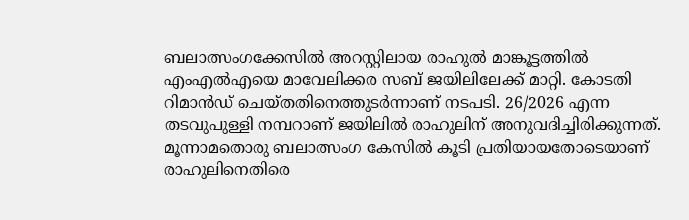ബലാത്സംഗക്കേസിൽ അറസ്റ്റിലായ രാഹുൽ മാങ്കൂട്ടത്തിൽ എംഎൽഎയെ മാവേലിക്കര സബ് ജയിലിലേക്ക് മാറ്റി. കോടതി റിമാൻഡ് ചെയ്തതിനെത്തുടർന്നാണ് നടപടി. 26/2026 എന്ന തടവുപുള്ളി നമ്പറാണ് ജയിലിൽ രാഹുലിന് അനുവദിച്ചിരിക്കുന്നത്. മൂന്നാമതൊരു ബലാത്സംഗ കേസിൽ കൂടി പ്രതിയായതോടെയാണ് രാഹുലിനെതിരെ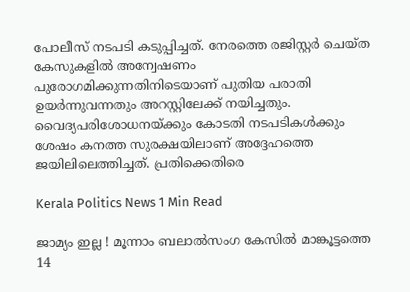പോലീസ് നടപടി കടുപ്പിച്ചത്. നേരത്തെ രജിസ്റ്റർ ചെയ്ത കേസുകളിൽ അന്വേഷണം പുരോഗമിക്കുന്നതിനിടെയാണ് പുതിയ പരാതി ഉയർന്നുവന്നതും അറസ്റ്റിലേക്ക് നയിച്ചതും. വൈദ്യപരിശോധനയ്ക്കും കോടതി നടപടികൾക്കും ശേഷം കനത്ത സുരക്ഷയിലാണ് അദ്ദേഹത്തെ ജയിലിലെത്തിച്ചത്. പ്രതിക്കെതിരെ

Kerala Politics News 1 Min Read

ജാമ്യം ഇല്ല ! മൂന്നാം ബലാൽസംഗ കേസിൽ മാങ്കൂട്ടത്തെ 14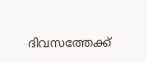ദിവസത്തേക്ക്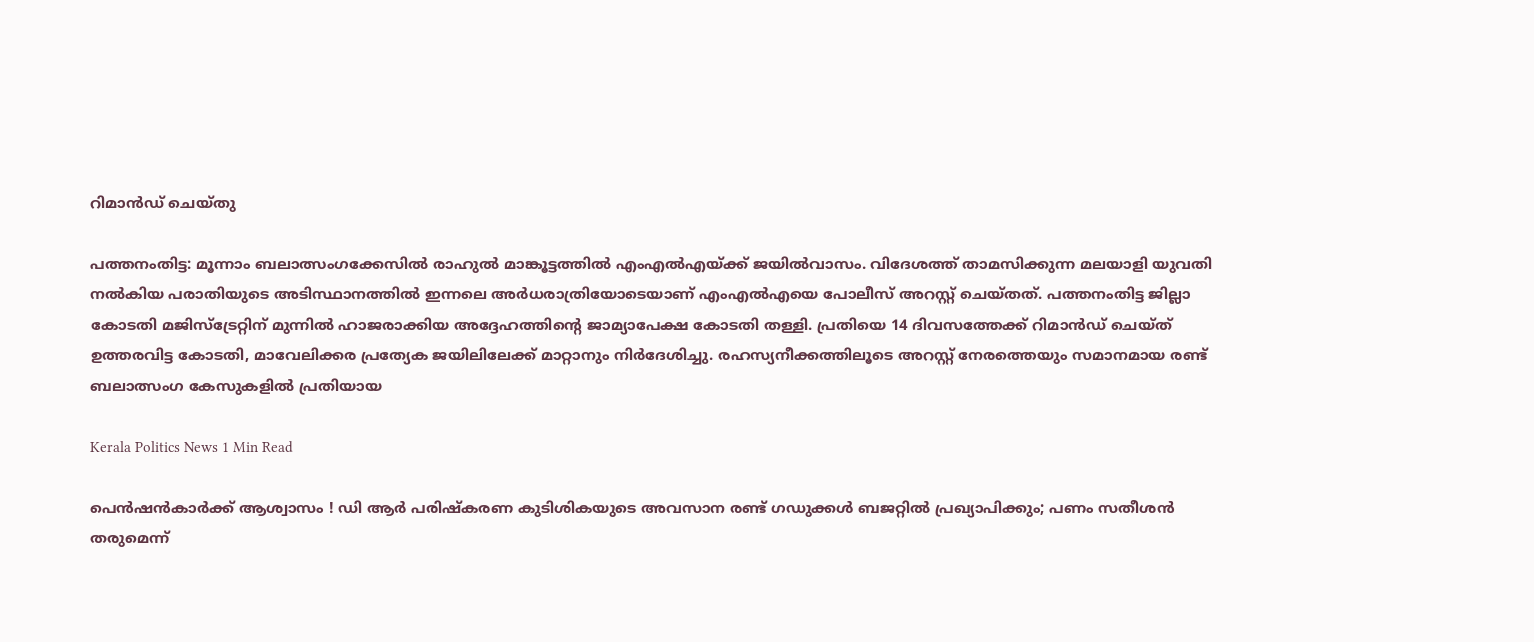റിമാൻഡ് ചെയ്തു

പത്തനംതിട്ട: മൂന്നാം ബലാത്സംഗക്കേസിൽ രാഹുൽ മാങ്കൂട്ടത്തിൽ എംഎൽഎയ്ക്ക് ജയിൽവാസം. വിദേശത്ത് താമസിക്കുന്ന മലയാളി യുവതി നൽകിയ പരാതിയുടെ അടിസ്ഥാനത്തിൽ ഇന്നലെ അർധരാത്രിയോടെയാണ് എംഎൽഎയെ പോലീസ് അറസ്റ്റ് ചെയ്തത്. പത്തനംതിട്ട ജില്ലാ കോടതി മജിസ്‌ട്രേറ്റിന് മുന്നിൽ ഹാജരാക്കിയ അദ്ദേഹത്തിന്റെ ജാമ്യാപേക്ഷ കോടതി തള്ളി. പ്രതിയെ 14 ദിവസത്തേക്ക് റിമാൻഡ് ചെയ്ത് ഉത്തരവിട്ട കോടതി, മാവേലിക്കര പ്രത്യേക ജയിലിലേക്ക് മാറ്റാനും നിർദേശിച്ചു. രഹസ്യനീക്കത്തിലൂടെ അറസ്റ്റ് നേരത്തെയും സമാനമായ രണ്ട് ബലാത്സംഗ കേസുകളിൽ പ്രതിയായ

Kerala Politics News 1 Min Read

പെൻഷൻകാർക്ക് ആശ്വാസം ! ഡി ആർ പരിഷ്കരണ കുടിശികയുടെ അവസാന രണ്ട് ഗഡുക്കൾ ബജറ്റിൽ പ്രഖ്യാപിക്കും; പണം സതീശൻ തരുമെന്ന്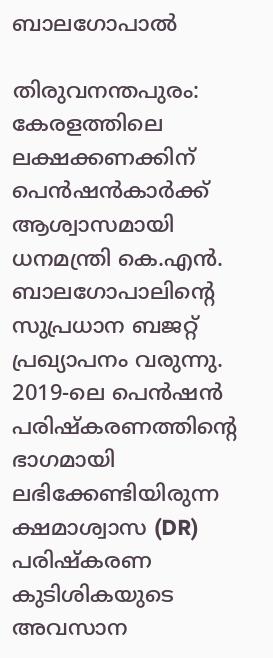ബാലഗോപാൽ

തിരുവനന്തപുരം: കേരളത്തിലെ ലക്ഷക്കണക്കിന് പെൻഷൻകാർക്ക് ആശ്വാസമായി ധനമന്ത്രി കെ.എൻ. ബാലഗോപാലിന്റെ സുപ്രധാന ബജറ്റ് പ്രഖ്യാപനം വരുന്നു. 2019-ലെ പെൻഷൻ പരിഷ്കരണത്തിന്റെ ഭാഗമായി ലഭിക്കേണ്ടിയിരുന്ന ക്ഷമാശ്വാസ (DR) പരിഷ്കരണ കുടിശികയുടെ അവസാന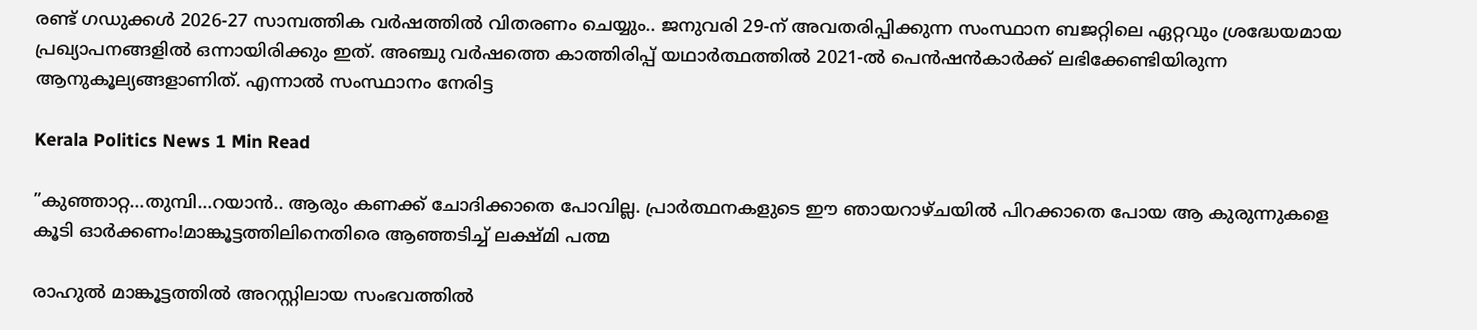രണ്ട് ഗഡുക്കൾ 2026-27 സാമ്പത്തിക വർഷത്തിൽ വിതരണം ചെയ്യും.. ജനുവരി 29-ന് അവതരിപ്പിക്കുന്ന സംസ്ഥാന ബജറ്റിലെ ഏറ്റവും ശ്രദ്ധേയമായ പ്രഖ്യാപനങ്ങളിൽ ഒന്നായിരിക്കും ഇത്. അഞ്ചു വർഷത്തെ കാത്തിരിപ്പ് യഥാർത്ഥത്തിൽ 2021-ൽ പെൻഷൻകാർക്ക് ലഭിക്കേണ്ടിയിരുന്ന ആനുകൂല്യങ്ങളാണിത്. എന്നാൽ സംസ്ഥാനം നേരിട്ട

Kerala Politics News 1 Min Read

”കുഞ്ഞാറ്റ…തുമ്പി…റയാൻ.. ആരും കണക്ക് ചോദിക്കാതെ പോവില്ല. പ്രാർത്ഥനകളുടെ ഈ ഞായറാഴ്ചയിൽ പിറക്കാതെ പോയ ആ കുരുന്നുകളെ കൂടി ഓർക്കണം!മാങ്കൂട്ടത്തിലിനെതിരെ ആഞ്ഞടിച്ച് ലക്ഷ്മി പത്മ

രാഹുൽ മാങ്കൂട്ടത്തിൽ അറസ്റ്റിലായ സംഭവത്തിൽ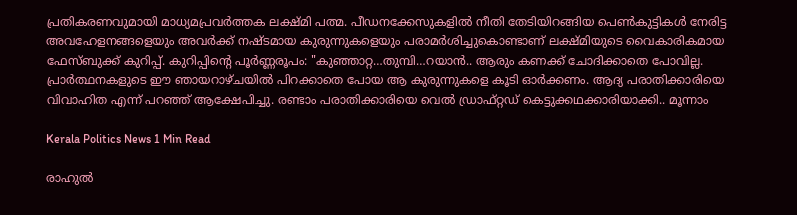പ്രതികരണവുമായി മാധ്യമപ്രവർത്തക ലക്ഷ്മി പത്മ. പീഡനക്കേസുകളിൽ നീതി തേടിയിറങ്ങിയ പെൺകുട്ടികൾ നേരിട്ട അവഹേളനങ്ങളെയും അവർക്ക് നഷ്ടമായ കുരുന്നുകളെയും പരാമർശിച്ചുകൊണ്ടാണ് ലക്ഷ്മിയുടെ വൈകാരികമായ ഫേസ്ബുക്ക് കുറിപ്പ്. കുറിപ്പിന്റെ പൂർണ്ണരൂപം: "കുഞ്ഞാറ്റ…തുമ്പി…റയാൻ.. ആരും കണക്ക് ചോദിക്കാതെ പോവില്ല. പ്രാർത്ഥനകളുടെ ഈ ഞായറാഴ്ചയിൽ പിറക്കാതെ പോയ ആ കുരുന്നുകളെ കൂടി ഓർക്കണം. ആദ്യ പരാതിക്കാരിയെ വിവാഹിത എന്ന് പറഞ്ഞ് ആക്ഷേപിച്ചു. രണ്ടാം പരാതിക്കാരിയെ വെൽ ഡ്രാഫ്റ്റഡ് കെട്ടുക്കഥക്കാരിയാക്കി.. മൂന്നാം

Kerala Politics News 1 Min Read

രാഹുൽ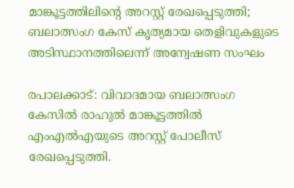മാങ്കൂട്ടത്തിലിന്റെ അറസ്റ്റ് രേഖപ്പെടുത്തി; ബലാത്സംഗ കേസ് കൃത്യമായ തെളിവുകളുടെ അടിസ്ഥാനത്തിലെന്ന് അന്വേഷണ സംഘം

രപാലക്കാട്: വിവാദമായ ബലാത്സംഗ കേസിൽ രാഹുൽ മാങ്കൂട്ടത്തിൽ എംഎൽഎയുടെ അറസ്റ്റ് പോലീസ് രേഖപ്പെടുത്തി.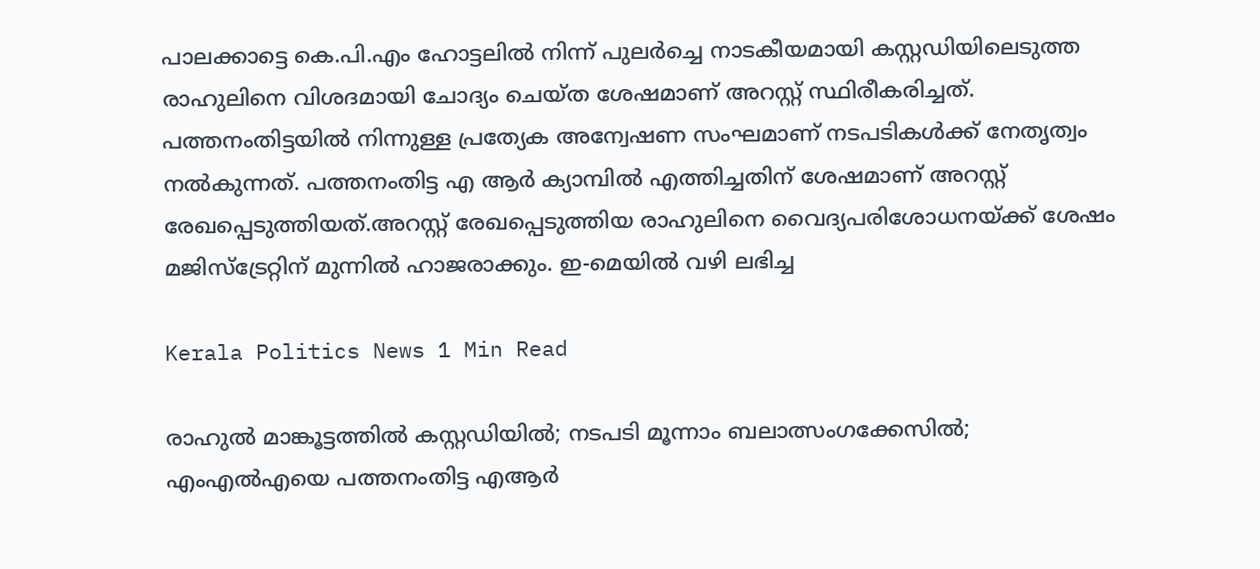പാലക്കാട്ടെ കെ.പി.എം ഹോട്ടലിൽ നിന്ന് പുലർച്ചെ നാടകീയമായി കസ്റ്റഡിയിലെടുത്ത രാഹുലിനെ വിശദമായി ചോദ്യം ചെയ്ത ശേഷമാണ് അറസ്റ്റ് സ്ഥിരീകരിച്ചത്. പത്തനംതിട്ടയിൽ നിന്നുള്ള പ്രത്യേക അന്വേഷണ സംഘമാണ് നടപടികൾക്ക് നേതൃത്വം നൽകുന്നത്. പത്തനംതിട്ട എ ആർ ക്യാമ്പിൽ എത്തിച്ചതിന് ശേഷമാണ് അറസ്റ്റ് രേഖപ്പെടുത്തിയത്.അറസ്റ്റ് രേഖപ്പെടുത്തിയ രാഹുലിനെ വൈദ്യപരിശോധനയ്ക്ക് ശേഷം മജിസ്‌ട്രേറ്റിന് മുന്നിൽ ഹാജരാക്കും. ഇ-മെയിൽ വഴി ലഭിച്ച

Kerala Politics News 1 Min Read

രാഹുൽ മാങ്കൂട്ടത്തിൽ കസ്റ്റഡിയിൽ; നടപടി മൂന്നാം ബലാത്സംഗക്കേസിൽ; എംഎൽഎയെ പത്തനംതിട്ട എആർ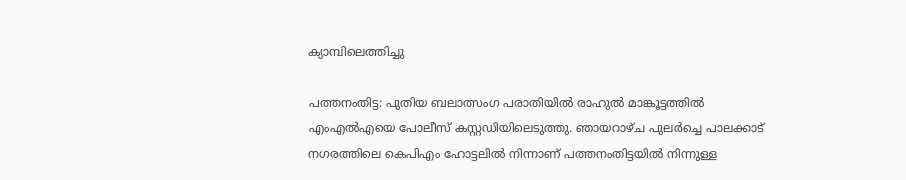ക്യാമ്പിലെത്തിച്ചു

പത്തനംതിട്ട: പുതിയ ബലാത്സംഗ പരാതിയിൽ രാഹുൽ മാങ്കൂട്ടത്തിൽ എംഎൽഎയെ പോലീസ് കസ്റ്റഡിയിലെടുത്തു. ഞായറാഴ്ച പുലർച്ചെ പാലക്കാട് നഗരത്തിലെ കെപിഎം ഹോട്ടലിൽ നിന്നാണ് പത്തനംതിട്ടയിൽ നിന്നുള്ള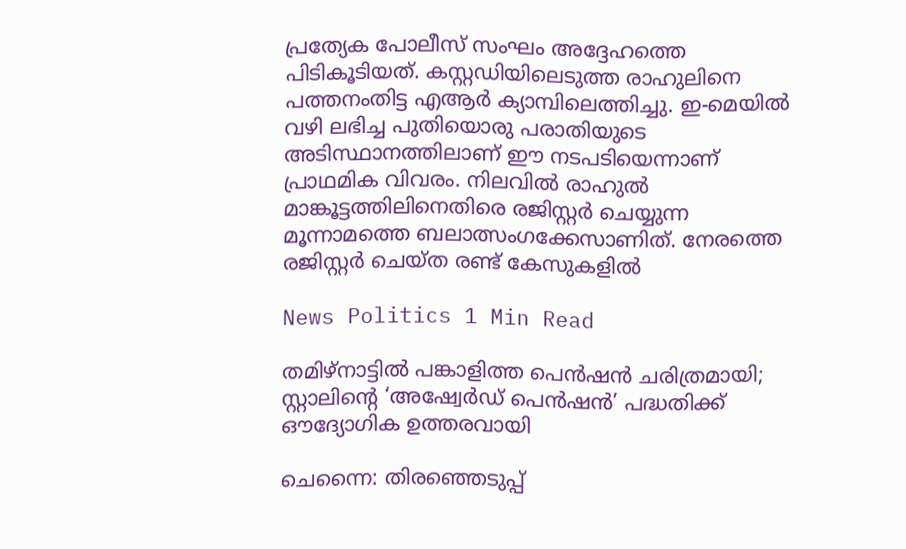പ്രത്യേക പോലീസ് സംഘം അദ്ദേഹത്തെ പിടികൂടിയത്. കസ്റ്റഡിയിലെടുത്ത രാഹുലിനെ പത്തനംതിട്ട എആർ ക്യാമ്പിലെത്തിച്ചു. ഇ-മെയിൽ വഴി ലഭിച്ച പുതിയൊരു പരാതിയുടെ അടിസ്ഥാനത്തിലാണ് ഈ നടപടിയെന്നാണ് പ്രാഥമിക വിവരം. നിലവിൽ രാഹുൽ മാങ്കൂട്ടത്തിലിനെതിരെ രജിസ്റ്റർ ചെയ്യുന്ന മൂന്നാമത്തെ ബലാത്സംഗക്കേസാണിത്. നേരത്തെ രജിസ്റ്റർ ചെയ്ത രണ്ട് കേസുകളിൽ

News Politics 1 Min Read

തമിഴ്നാട്ടിൽ പങ്കാളിത്ത പെൻഷൻ ചരിത്രമായി; സ്റ്റാലിന്റെ ‘അഷ്വേർഡ് പെൻഷൻ’ പദ്ധതിക്ക് ഔദ്യോഗിക ഉത്തരവായി

ചെന്നൈ: തിരഞ്ഞെടുപ്പ്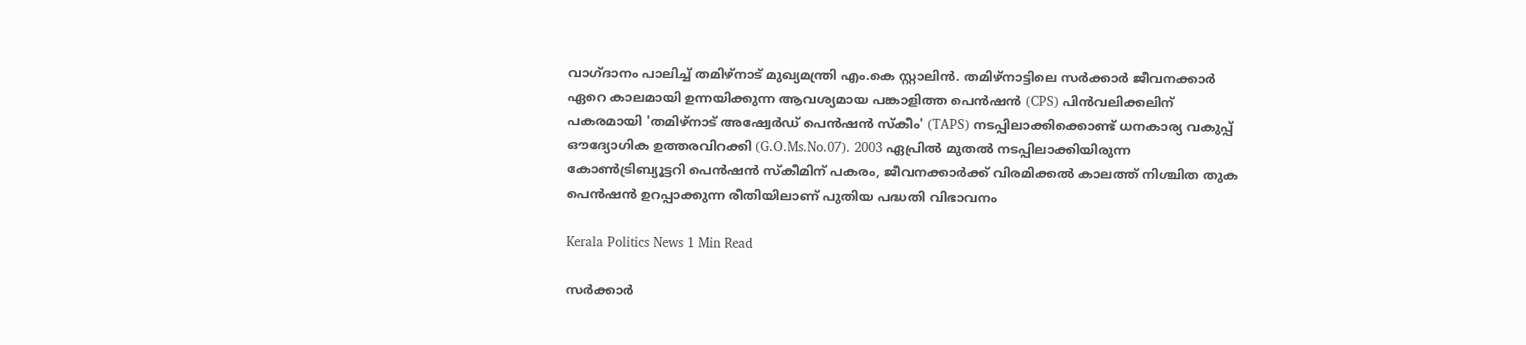വാഗ്ദാനം പാലിച്ച് തമിഴ്നാട് മുഖ്യമന്ത്രി എം.കെ സ്റ്റാലിൻ. തമിഴ്നാട്ടിലെ സർക്കാർ ജീവനക്കാർ ഏറെ കാലമായി ഉന്നയിക്കുന്ന ആവശ്യമായ പങ്കാളിത്ത പെൻഷൻ (CPS) പിൻവലിക്കലിന് പകരമായി 'തമിഴ്നാട് അഷ്വേർഡ് പെൻഷൻ സ്കീം' (TAPS) നടപ്പിലാക്കിക്കൊണ്ട് ധനകാര്യ വകുപ്പ് ഔദ്യോഗിക ഉത്തരവിറക്കി (G.O.Ms.No.07). 2003 ഏപ്രിൽ മുതൽ നടപ്പിലാക്കിയിരുന്ന കോൺട്രിബ്യൂട്ടറി പെൻഷൻ സ്കീമിന് പകരം, ജീവനക്കാർക്ക് വിരമിക്കൽ കാലത്ത് നിശ്ചിത തുക പെൻഷൻ ഉറപ്പാക്കുന്ന രീതിയിലാണ് പുതിയ പദ്ധതി വിഭാവനം

Kerala Politics News 1 Min Read

സർക്കാർ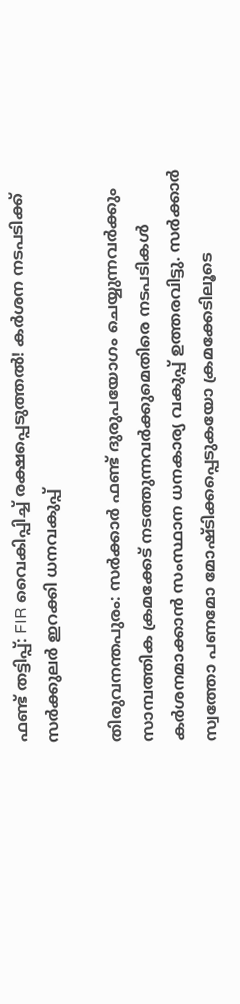ഫണ്ട് തട്ടിപ്പ്: FIR വൈകിപ്പിച്ച് രക്ഷപ്പെടുത്തൽ! കർശന നടപടിക്ക് സർക്കുലർ ഇറക്കി ധനവകുപ്പ്

തിരുവനന്തപുരം: സർക്കാർ ഫണ്ട് ദുരുപയോഗം ചെയ്യുന്നവർക്കും സാമ്പത്തിക ക്രമക്കേട് നടത്തുന്നവർക്കുമെതിരെ നടപടികൾ കർശനമാക്കാൻ സംസ്ഥാന ധനകാര്യ വകുപ്പ് ഉത്തരവിട്ടു. സർക്കാർ സ്വത്തോ പണമോ മോഷ്ടിക്കപ്പെടുകയോ ക്രമക്കേടിലൂടെ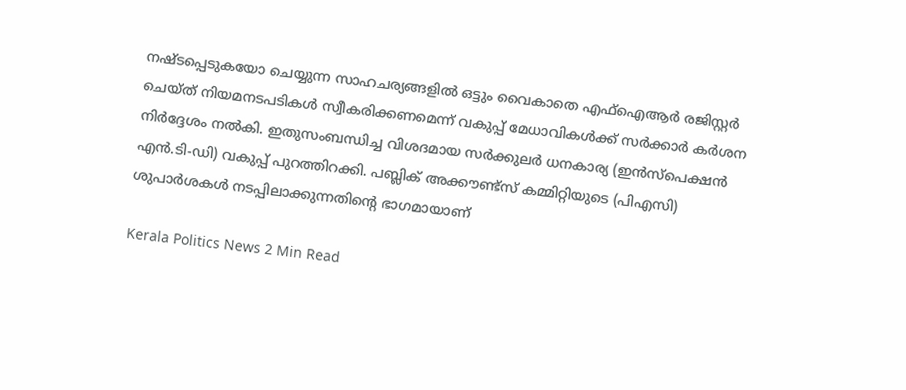നഷ്ടപ്പെടുകയോ ചെയ്യുന്ന സാഹചര്യങ്ങളിൽ ഒട്ടും വൈകാതെ എഫ്‌ഐആർ രജിസ്റ്റർ ചെയ്ത് നിയമനടപടികൾ സ്വീകരിക്കണമെന്ന് വകുപ്പ് മേധാവികൾക്ക് സർക്കാർ കർശന നിർദ്ദേശം നൽകി. ഇതുസംബന്ധിച്ച വിശദമായ സർക്കുലർ ധനകാര്യ (ഇൻസ്‌പെക്ഷൻ എൻ.ടി-ഡി) വകുപ്പ് പുറത്തിറക്കി. പബ്ലിക് അക്കൗണ്ട്സ് കമ്മിറ്റിയുടെ (പിഎസി) ശുപാർശകൾ നടപ്പിലാക്കുന്നതിന്റെ ഭാഗമായാണ്

Kerala Politics News 2 Min Read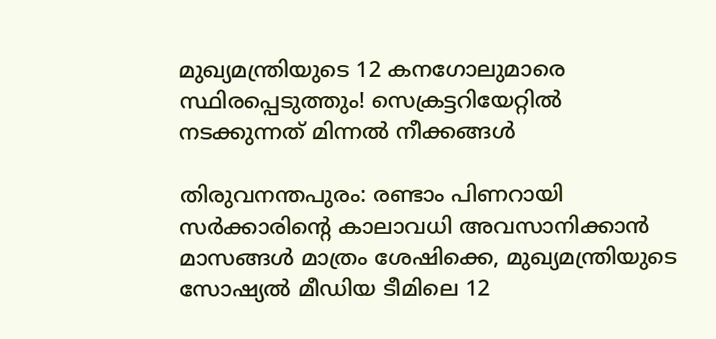മുഖ്യമന്ത്രിയുടെ 12 കനഗോലുമാരെ സ്ഥിരപ്പെടുത്തും! സെക്രട്ടറിയേറ്റിൽ നടക്കുന്നത് മിന്നൽ നീക്കങ്ങൾ

തിരുവനന്തപുരം: രണ്ടാം പിണറായി സർക്കാരിന്റെ കാലാവധി അവസാനിക്കാൻ മാസങ്ങൾ മാത്രം ശേഷിക്കെ, മുഖ്യമന്ത്രിയുടെ സോഷ്യൽ മീഡിയ ടീമിലെ 12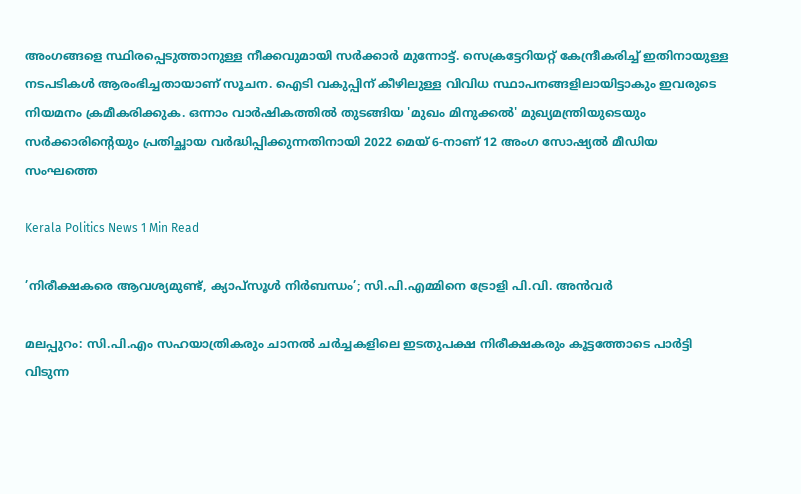അംഗങ്ങളെ സ്ഥിരപ്പെടുത്താനുള്ള നീക്കവുമായി സർക്കാർ മുന്നോട്ട്. സെക്രട്ടേറിയറ്റ് കേന്ദ്രീകരിച്ച് ഇതിനായുള്ള നടപടികൾ ആരംഭിച്ചതായാണ് സൂചന. ഐടി വകുപ്പിന് കീഴിലുള്ള വിവിധ സ്ഥാപനങ്ങളിലായിട്ടാകും ഇവരുടെ നിയമനം ക്രമീകരിക്കുക. ഒന്നാം വാർഷികത്തിൽ തുടങ്ങിയ 'മുഖം മിനുക്കൽ' മുഖ്യമന്ത്രിയുടെയും സർക്കാരിന്റെയും പ്രതിച്ഛായ വർദ്ധിപ്പിക്കുന്നതിനായി 2022 മെയ് 6-നാണ് 12 അംഗ സോഷ്യൽ മീഡിയ സംഘത്തെ

Kerala Politics News 1 Min Read

’നിരീക്ഷകരെ ആവശ്യമുണ്ട്, ക്യാപ്‌സൂൾ നിർബന്ധം’; സി.പി.എമ്മിനെ ട്രോളി പി.വി. അൻവർ

മലപ്പുറം: സി.പി.എം സഹയാത്രികരും ചാനൽ ചർച്ചകളിലെ ഇടതുപക്ഷ നിരീക്ഷകരും കൂട്ടത്തോടെ പാർട്ടി വിടുന്ന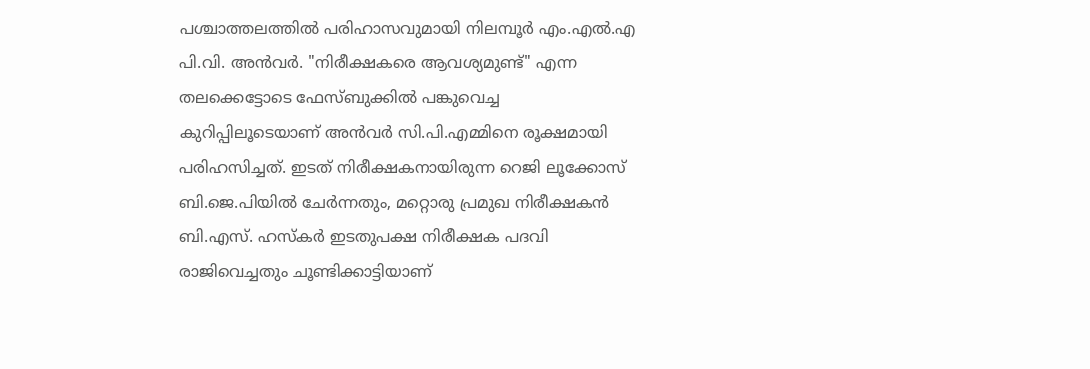പശ്ചാത്തലത്തിൽ പരിഹാസവുമായി നിലമ്പൂർ എം.എൽ.എ പി.വി. അൻവർ. "നിരീക്ഷകരെ ആവശ്യമുണ്ട്" എന്ന തലക്കെട്ടോടെ ഫേസ്ബുക്കിൽ പങ്കുവെച്ച കുറിപ്പിലൂടെയാണ് അൻവർ സി.പി.എമ്മിനെ രൂക്ഷമായി പരിഹസിച്ചത്. ഇടത് നിരീക്ഷകനായിരുന്ന റെജി ലൂക്കോസ് ബി.ജെ.പിയിൽ ചേർന്നതും, മറ്റൊരു പ്രമുഖ നിരീക്ഷകൻ ബി.എസ്. ഹസ്‌കർ ഇടതുപക്ഷ നിരീക്ഷക പദവി രാജിവെച്ചതും ചൂണ്ടിക്കാട്ടിയാണ്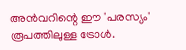അൻവറിന്റെ ഈ 'പരസ്യം' രൂപത്തിലുള്ള ട്രോൾ.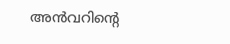അൻവറിന്റെ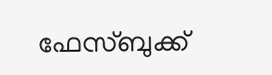ഫേസ്ബുക്ക്